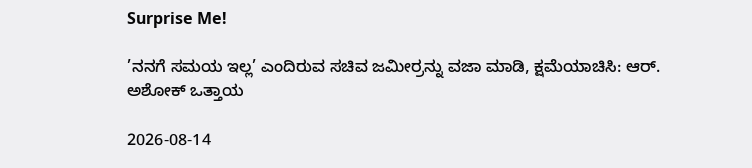Surprise Me!

’ನನಗೆ ಸಮಯ ಇಲ್ಲ’ ಎಂದಿರುವ ಸಚಿವ ಜಮೀರ್ರನ್ನು ವಜಾ ಮಾಡಿ, ಕ್ಷಮೆಯಾಚಿಸಿ: ಆರ್. ಅಶೋಕ್ ಒತ್ತಾಯ

2026-08-14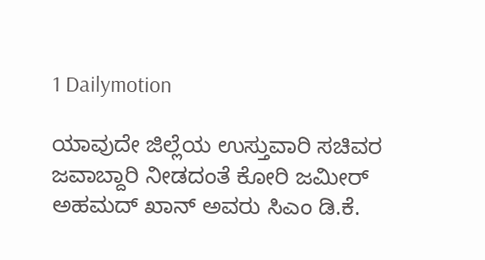1 Dailymotion

ಯಾವುದೇ ಜಿಲ್ಲೆಯ ಉಸ್ತುವಾರಿ ಸಚಿವರ ಜವಾಬ್ದಾರಿ ನೀಡದಂತೆ ಕೋರಿ ಜಮೀರ್ ಅಹಮದ್ ಖಾನ್ ಅವರು ಸಿಎಂ‌ ಡಿ.ಕೆ.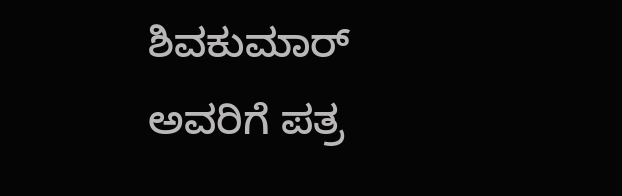ಶಿವಕುಮಾರ್ ಅವರಿಗೆ ಪತ್ರ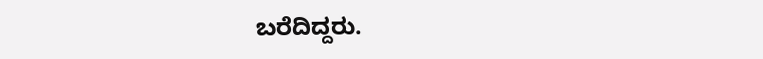ಬರೆದಿದ್ದರು.